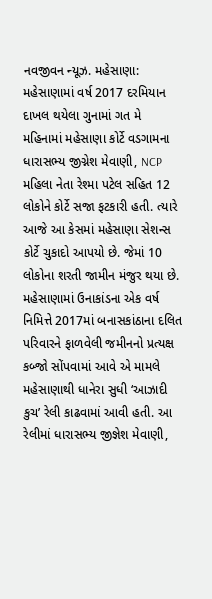નવજીવન ન્યૂઝ. મહેસાણા: મહેસાણામાં વર્ષ 2017 દરમિયાન દાખલ થયેલા ગુનામાં ગત મે મહિનામાં મહેસાણા કોર્ટે વડગામના ધારાસભ્ય જીગ્નેશ મેવાણી, NCP મહિલા નેતા રેશ્મા પટેલ સહિત 12 લોકોને કોર્ટે સજા ફટકારી હતી. ત્યારે આજે આ કેસમાં મહેસાણા સેશન્સ કોર્ટે ચુકાદો આપયો છે. જેમાં 10 લોકોના શરતી જામીન મંજુર થયા છે.
મહેસાણામાં ઉનાકાંડના એક વર્ષ નિમિત્તે 2017માં બનાસકાંઠાના દલિત પરિવારને ફાળવેલી જમીનનો પ્રત્યક્ષ કબ્જો સોંપવામાં આવે એ મામલે મહેસાણાથી ધાનેરા સુધી ‘આઝાદી કુચ’ રેલી કાઢવામાં આવી હતી. આ રેલીમાં ધારાસભ્ય જીજ્ઞેશ મેવાણી,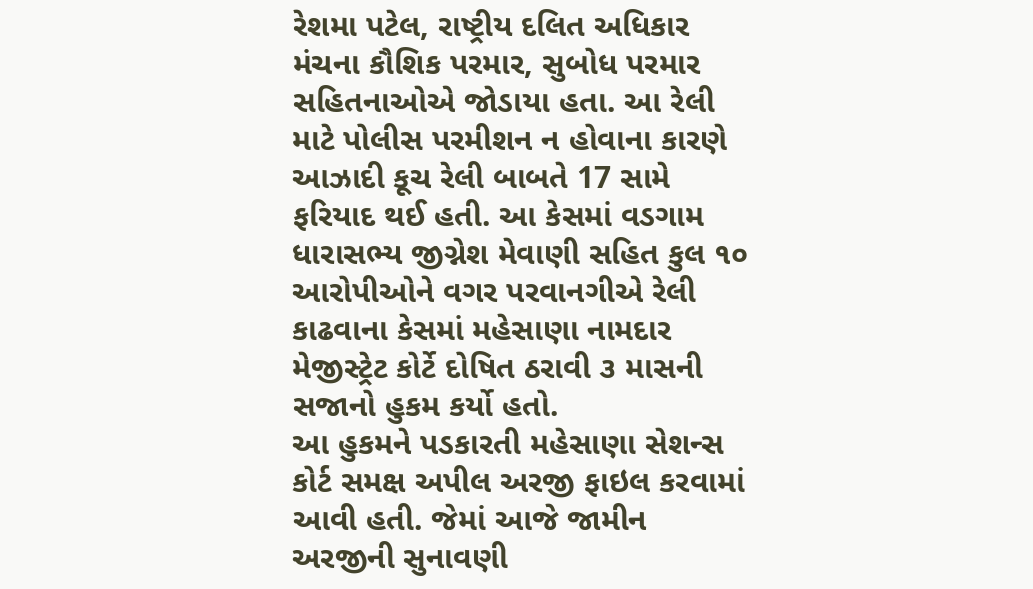રેશમા પટેલ, રાષ્ટ્રીય દલિત અધિકાર મંચના કૌશિક પરમાર, સુબોધ પરમાર સહિતનાઓએ જોડાયા હતા. આ રેલી માટે પોલીસ પરમીશન ન હોવાના કારણે આઝાદી કૂચ રેલી બાબતે 17 સામે ફરિયાદ થઈ હતી. આ કેસમાં વડગામ ધારાસભ્ય જીગ્નેશ મેવાણી સહિત કુલ ૧૦ આરોપીઓને વગર પરવાનગીએ રેલી કાઢવાના કેસમાં મહેસાણા નામદાર મેજીસ્ટ્રેટ કોર્ટે દોષિત ઠરાવી ૩ માસની સજાનો હુકમ કર્યો હતો.
આ હુકમને પડકારતી મહેસાણા સેશન્સ કોર્ટ સમક્ષ અપીલ અરજી ફાઇલ કરવામાં આવી હતી. જેમાં આજે જામીન અરજીની સુનાવણી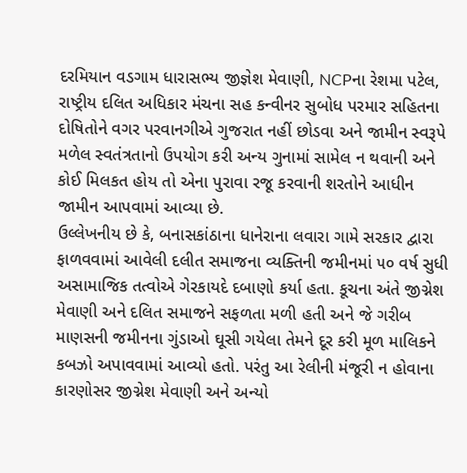દરમિયાન વડગામ ધારાસભ્ય જીજ્ઞેશ મેવાણી, NCPના રેશમા પટેલ, રાષ્ટ્રીય દલિત અધિકાર મંચના સહ કન્વીનર સુબોધ પરમાર સહિતના દોષિતોને વગર પરવાનગીએ ગુજરાત નહીં છોડવા અને જામીન સ્વરૂપે મળેલ સ્વતંત્રતાનો ઉપયોગ કરી અન્ય ગુનામાં સામેલ ન થવાની અને કોઈ મિલકત હોય તો એના પુરાવા રજૂ કરવાની શરતોને આધીન જામીન આપવામાં આવ્યા છે.
ઉલ્લેખનીય છે કે, બનાસકાંઠાના ધાનેરાના લવારા ગામે સરકાર દ્વારા ફાળવવામાં આવેલી દલીત સમાજના વ્યક્તિની જમીનમાં ૫૦ વર્ષ સુધી અસામાજિક તત્વોએ ગેરકાયદે દબાણો કર્યા હતા. કૂચના અંતે જીગ્નેશ મેવાણી અને દલિત સમાજને સફળતા મળી હતી અને જે ગરીબ માણસની જમીનના ગુંડાઓ ઘૂસી ગયેલા તેમને દૂર કરી મૂળ માલિકને કબઝો અપાવવામાં આવ્યો હતો. પરંતુ આ રેલીની મંજૂરી ન હોવાના કારણોસર જીગ્નેશ મેવાણી અને અન્યો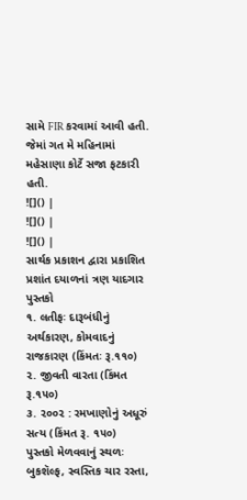સામે FIR કરવામાં આવી હતી. જેમાં ગત મે મહિનામાં મહેસાણા કોર્ટે સજા ફટકારી હતી.
![]() |
![]() |
![]() |
સાર્થક પ્રકાશન દ્વારા પ્રકાશિત પ્રશાંત દયાળનાં ત્રણ યાદગાર પુસ્તકો
૧. લતીફઃ દારૂબંધીનું અર્થકારણ, કોમવાદનું રાજકારણ (કિંમતઃ રૂ.૧૧૦)
૨. જીવતી વારતા (કિંમત રૂ.૧૫૦)
૩. ૨૦૦૨ : રમખાણોનું અધૂરું સત્ય (કિંમત રૂ. ૧૫૦)
પુસ્તકો મેળવવાનું સ્થળઃ બુકશૅલ્ફ, સ્વસ્તિક ચાર રસ્તા,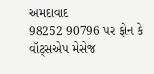અમદાવાદ
98252 90796 પર ફોન કે વૉટ્સએપ મેસેજ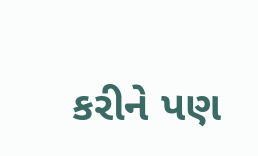કરીને પણ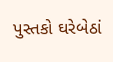પુસ્તકો ઘરેબેઠાં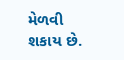મેળવી શકાય છે.